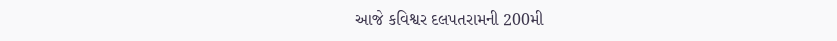આજે કવિશ્વર દલપતરામની 200મી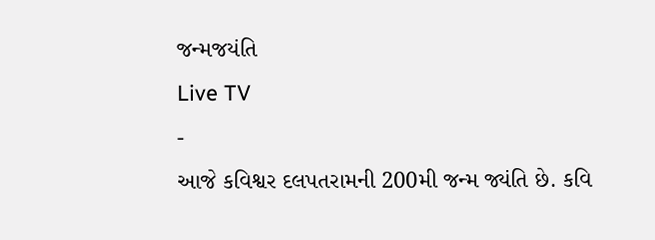જન્મજયંતિ
Live TV
-
આજે કવિશ્વર દલપતરામની 200મી જન્મ જ્યંતિ છે. કવિ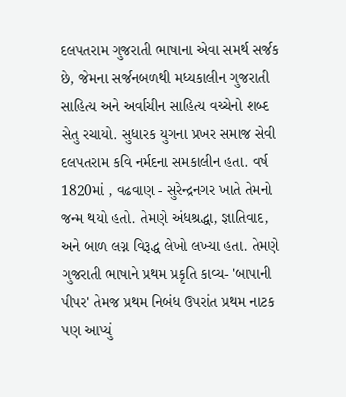દલપતરામ ગુજરાતી ભાષાના એવા સમર્થ સર્જક છે, જેમના સર્જનબળથી મધ્યકાલીન ગુજરાતી સાહિત્ય અને અર્વાચીન સાહિત્ય વચ્ચેનો શબ્દ સેતુ રચાયો. સુધારક યુગના પ્રખર સમાજ સેવી દલપતરામ કવિ નર્મદના સમકાલીન હતા. વર્ષ 1820માં , વઢવાણ - સુરેન્દ્રનગર ખાતે તેમનો જન્મ થયો હતો. તેમણે અંધશ્રદ્ધા, જ્ઞાતિવાદ, અને બાળ લગ્ન વિરૂદ્ધ લેખો લખ્યા હતા. તેમણે ગુજરાતી ભાષાને પ્રથમ પ્રકૃતિ કાવ્ય- 'બાપાની પીપર' તેમજ પ્રથમ નિબંધ ઉપરાંત પ્રથમ નાટક પણ આપ્યું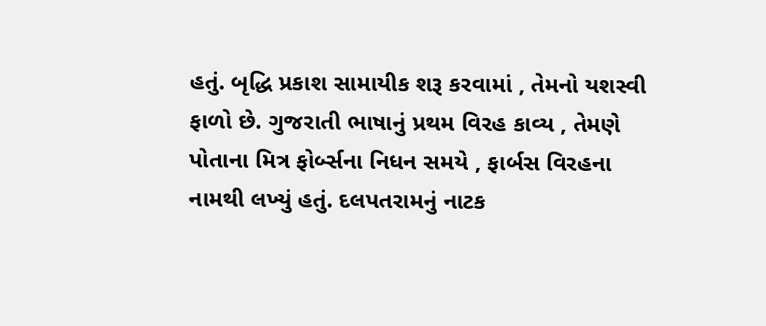હતું. બૃદ્ધિ પ્રકાશ સામાયીક શરૂ કરવામાં , તેમનો યશસ્વી ફાળો છે. ગુજરાતી ભાષાનું પ્રથમ વિરહ કાવ્ય , તેમણે પોતાના મિત્ર ફોર્બ્સના નિધન સમયે , ફાર્બસ વિરહના નામથી લખ્યું હતું. દલપતરામનું નાટક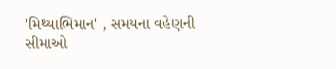'મિથ્યાભિમાન' , સમયના વહેણની સીમાઓ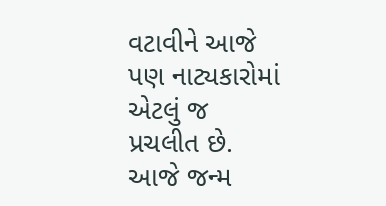વટાવીને આજે પણ નાટ્યકારોમાં એટલું જ પ્રચલીત છે. આજે જન્મ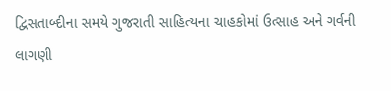દ્વિસતાબ્દીના સમયે ગુજરાતી સાહિત્યના ચાહકોમાં ઉત્સાહ અને ગર્વની લાગણી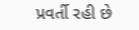પ્રવર્તી રહી છે